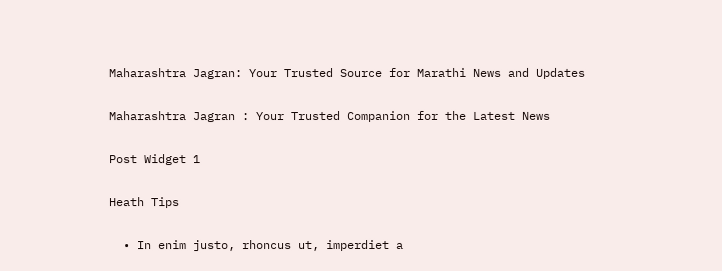Maharashtra Jagran: Your Trusted Source for Marathi News and Updates

Maharashtra Jagran : Your Trusted Companion for the Latest News

Post Widget 1

Heath Tips

  • In enim justo, rhoncus ut, imperdiet a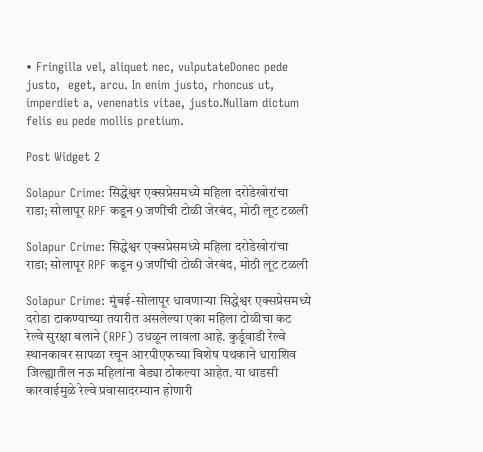• Fringilla vel, aliquet nec, vulputateDonec pede justo,  eget, arcu. In enim justo, rhoncus ut, imperdiet a, venenatis vitae, justo.Nullam dictum felis eu pede mollis pretium.

Post Widget 2

Solapur Crime: सिद्धेश्वर एक्सप्रेसमध्ये महिला दरोडेखोरांचा राडा; सोलापूर RPF कडून 9 जणींची टोळी जेरबंद, मोठी लूट टळली

Solapur Crime: सिद्धेश्वर एक्सप्रेसमध्ये महिला दरोडेखोरांचा राडा; सोलापूर RPF कडून 9 जणींची टोळी जेरबंद, मोठी लूट टळली

Solapur Crime: मुंबई-सोलापूर धावणाऱ्या सिद्धेश्वर एक्सप्रेसमध्ये दरोडा टाकण्याच्या तयारीत असलेल्या एका महिला टोळीचा कट रेल्वे सुरक्षा बलाने (RPF) उधळून लावला आहे. कुर्डूवाडी रेल्वे स्थानकावर सापळा रचून आरपीएफच्या विशेष पथकाने धाराशिव जिल्ह्यातील नऊ महिलांना बेड्या ठोकल्या आहेत. या धाडसी कारवाईमुळे रेल्वे प्रवासादरम्यान होणारी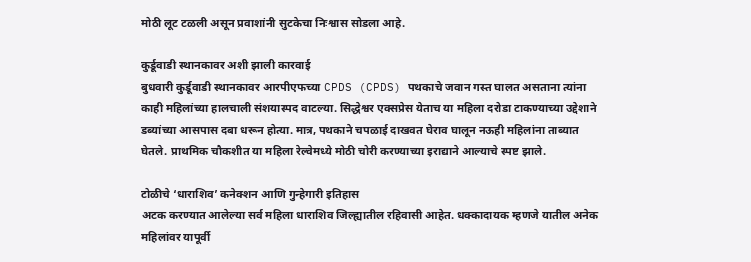मोठी लूट टळली असून प्रवाशांनी सुटकेचा निःश्वास सोडला आहे.

कुर्डूवाडी स्थानकावर अशी झाली कारवाई
बुधवारी कुर्डूवाडी स्थानकावर आरपीएफच्या CPDS (CPDS) पथकाचे जवान गस्त घालत असताना त्यांना काही महिलांच्या हालचाली संशयास्पद वाटल्या. सिद्धेश्वर एक्सप्रेस येताच या महिला दरोडा टाकण्याच्या उद्देशाने डब्यांच्या आसपास दबा धरून होत्या. मात्र, पथकाने चपळाई दाखवत घेराव घालून नऊही महिलांना ताब्यात घेतले. प्राथमिक चौकशीत या महिला रेल्वेमध्ये मोठी चोरी करण्याच्या इराद्याने आल्याचे स्पष्ट झाले.

टोळीचे ‘धाराशिव’ कनेक्शन आणि गुन्हेगारी इतिहास
अटक करण्यात आलेल्या सर्व महिला धाराशिव जिल्ह्यातील रहिवासी आहेत. धक्कादायक म्हणजे यातील अनेक महिलांवर यापूर्वी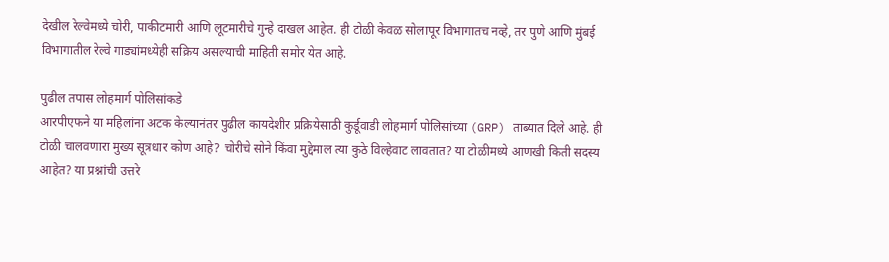देखील रेल्वेमध्ये चोरी, पाकीटमारी आणि लूटमारीचे गुन्हे दाखल आहेत. ही टोळी केवळ सोलापूर विभागातच नव्हे, तर पुणे आणि मुंबई विभागातील रेल्वे गाड्यांमध्येही सक्रिय असल्याची माहिती समोर येत आहे.

पुढील तपास लोहमार्ग पोलिसांकडे
आरपीएफने या महिलांना अटक केल्यानंतर पुढील कायदेशीर प्रक्रियेसाठी कुर्डूवाडी लोहमार्ग पोलिसांच्या (GRP) ताब्यात दिले आहे. ही टोळी चालवणारा मुख्य सूत्रधार कोण आहे? चोरीचे सोने किंवा मुद्देमाल त्या कुठे विल्हेवाट लावतात? या टोळीमध्ये आणखी किती सदस्य आहेत? या प्रश्नांची उत्तरे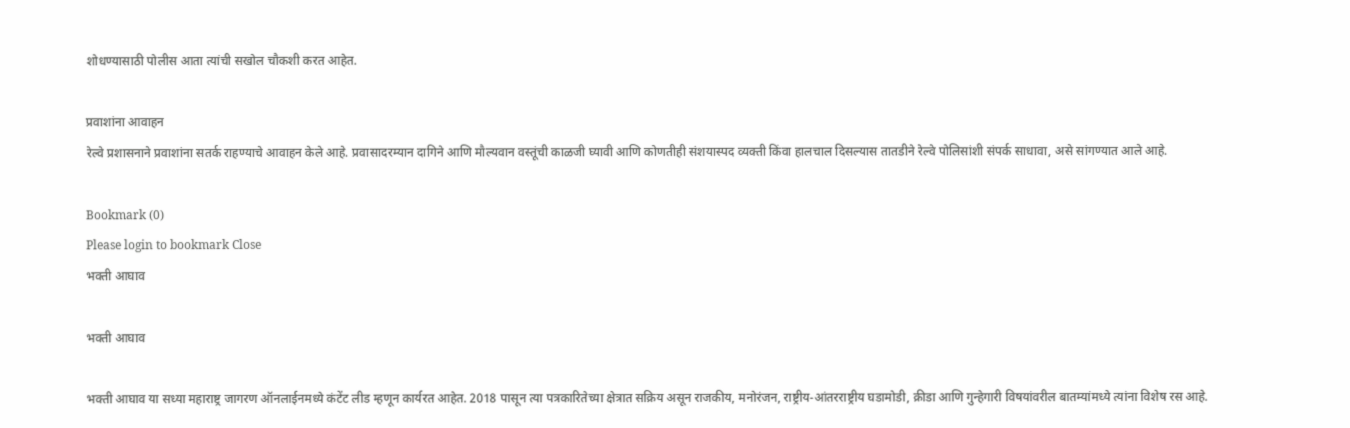शोधण्यासाठी पोलीस आता त्यांची सखोल चौकशी करत आहेत.

प्रवाशांना आवाहन
रेल्वे प्रशासनाने प्रवाशांना सतर्क राहण्याचे आवाहन केले आहे. प्रवासादरम्यान दागिने आणि मौल्यवान वस्तूंची काळजी घ्यावी आणि कोणतीही संशयास्पद व्यक्ती किंवा हालचाल दिसल्यास तातडीने रेल्वे पोलिसांशी संपर्क साधावा, असे सांगण्यात आले आहे.

Bookmark (0)
Please login to bookmark Close
भक्ती आघाव

भक्ती आघाव

भक्ती आघाव या सध्या महाराष्ट्र जागरण ऑनलाईनमध्ये कंटेंट लीड म्हणून कार्यरत आहेत. 2018 पासून त्या पत्रकारितेच्या क्षेत्रात सक्रिय असून राजकीय, मनोरंजन, राष्ट्रीय-आंतरराष्ट्रीय घडामोडी, क्रीडा आणि गुन्हेगारी विषयांवरील बातम्यांमध्ये त्यांना विशेष रस आहे.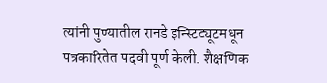त्यांनी पुण्यातील रानडे इन्स्टिट्यूटमधून पत्रकारितेत पदवी पूर्ण केली. शैक्षणिक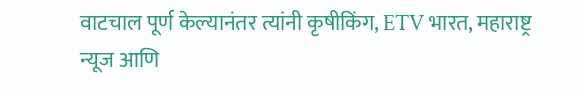वाटचाल पूर्ण केल्यानंतर त्यांनी कृषीकिंग, ETV भारत, महाराष्ट्र न्यूज आणि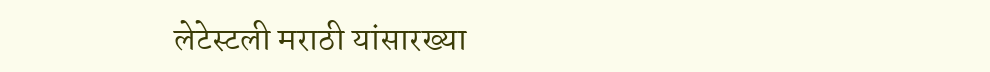लेटेस्टली मराठी यांसारख्या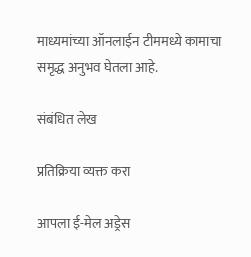माध्यमांच्या ऑनलाईन टीममध्ये कामाचा समृद्ध अनुभव घेतला आहे.

संबंधित लेख

प्रतिक्रिया व्यक्त करा

आपला ई-मेल अड्रेस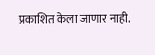प्रकाशित केला जाणार नाही.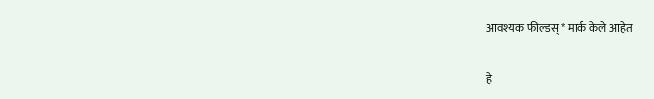आवश्यक फील्डस् * मार्क केले आहेत

हे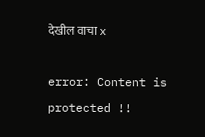देखील वाचा x

error: Content is protected !!